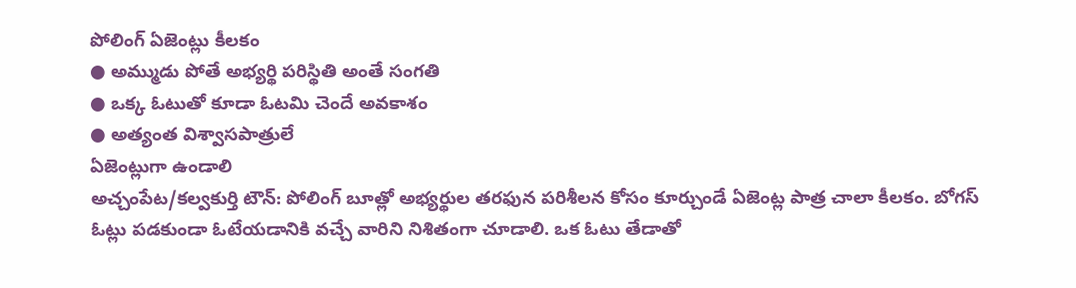పోలింగ్ ఏజెంట్లు కీలకం
● అమ్ముడు పోతే అభ్యర్థి పరిస్థితి అంతే సంగతి
● ఒక్క ఓటుతో కూడా ఓటమి చెందే అవకాశం
● అత్యంత విశ్వాసపాత్రులే
ఏజెంట్లుగా ఉండాలి
అచ్చంపేట/కల్వకుర్తి టౌన్: పోలింగ్ బూత్లో అభ్యర్థుల తరఫున పరిశీలన కోసం కూర్చుండే ఏజెంట్ల పాత్ర చాలా కీలకం. బోగస్ ఓట్లు పడకుండా ఓటేయడానికి వచ్చే వారిని నిశితంగా చూడాలి. ఒక ఓటు తేడాతో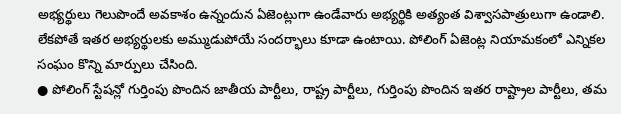అభ్యర్థులు గెలుపొందే అవకాశం ఉన్నందున ఏజెంట్లుగా ఉండేవారు అభ్యర్థికి అత్యంత విశ్వాసపాత్రులుగా ఉండాలి. లేకపోతే ఇతర అభ్యర్థులకు అమ్ముడుపోయే సందర్భాలు కూడా ఉంటాయి. పోలింగ్ ఏజెంట్ల నియామకంలో ఎన్నికల సంఘం కొన్ని మార్పులు చేసింది.
● పోలింగ్ స్టేషన్లో గుర్తింపు పొందిన జాతీయ పార్టీలు, రాష్ట్ర పార్టీలు, గుర్తింపు పొందిన ఇతర రాష్ట్రాల పార్టీలు, తమ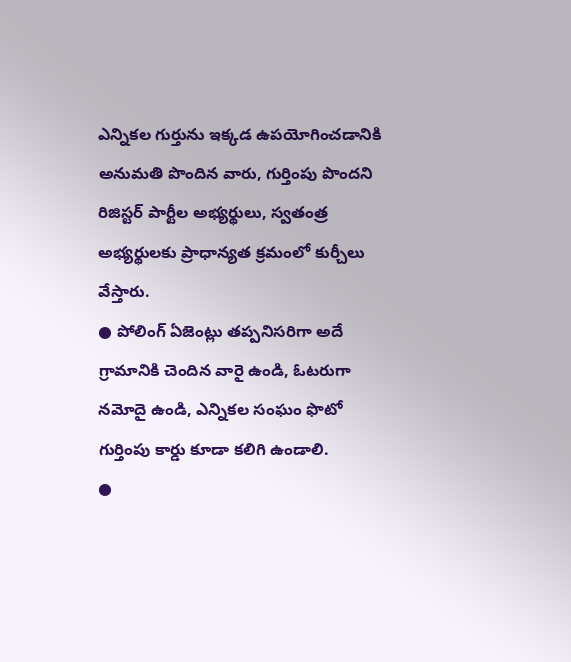ఎన్నికల గుర్తును ఇక్కడ ఉపయోగించడానికి అనుమతి పొందిన వారు, గుర్తింపు పొందని రిజిస్టర్ పార్టీల అభ్యర్థులు, స్వతంత్ర అభ్యర్థులకు ప్రాధాన్యత క్రమంలో కుర్చీలు వేస్తారు.
● పోలింగ్ ఏజెంట్లు తప్పనిసరిగా అదే గ్రామానికి చెందిన వారై ఉండి, ఓటరుగా నమోదై ఉండి, ఎన్నికల సంఘం ఫొటో గుర్తింపు కార్డు కూడా కలిగి ఉండాలి.
●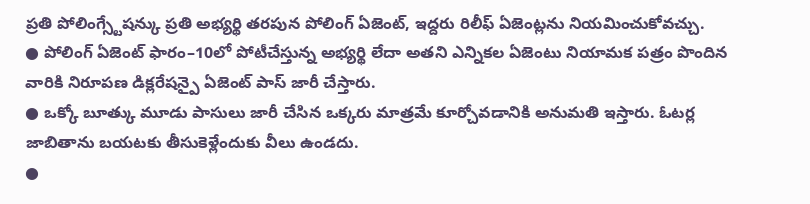ప్రతి పోలింగ్స్టేషన్కు ప్రతి అభ్యర్థి తరపున పోలింగ్ ఏజెంట్, ఇద్దరు రిలీఫ్ ఏజెంట్లను నియమించుకోవచ్చు.
● పోలింగ్ ఏజెంట్ ఫారం–10లో పోటీచేస్తున్న అభ్యర్థి లేదా అతని ఎన్నికల ఏజెంటు నియామక పత్రం పొందిన వారికి నిరూపణ డిక్లరేషన్పై ఏజెంట్ పాస్ జారీ చేస్తారు.
● ఒక్కో బూత్కు మూడు పాసులు జారీ చేసిన ఒక్కరు మాత్రమే కూర్చోవడానికి అనుమతి ఇస్తారు. ఓటర్ల జాబితాను బయటకు తీసుకెళ్లేందుకు వీలు ఉండదు.
●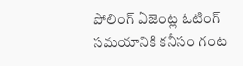పోలింగ్ ఏజెంట్ల ఓటింగ్ సమయానికి కనీసం గంట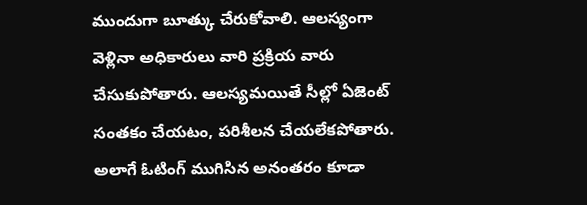ముందుగా బూత్కు చేరుకోవాలి. ఆలస్యంగా వెళ్లినా అధికారులు వారి ప్రక్రియ వారు చేసుకుపోతారు. ఆలస్యమయితే సీల్లో ఏజెంట్ సంతకం చేయటం, పరిశీలన చేయలేకపోతారు. అలాగే ఓటింగ్ ముగిసిన అనంతరం కూడా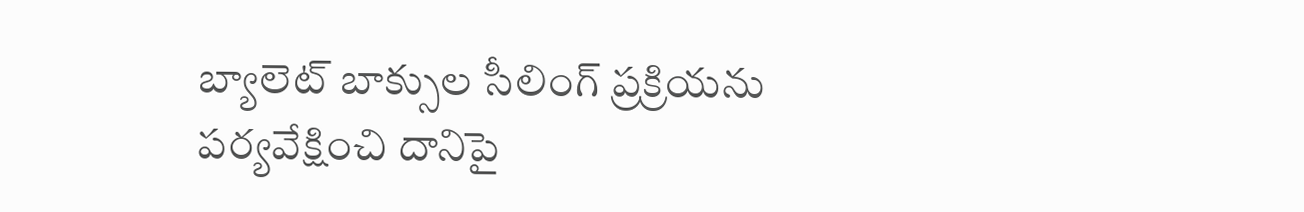బ్యాలెట్ బాక్సుల సీలింగ్ ప్రక్రియను పర్యవేక్షించి దానిపై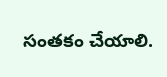సంతకం చేయాలి.